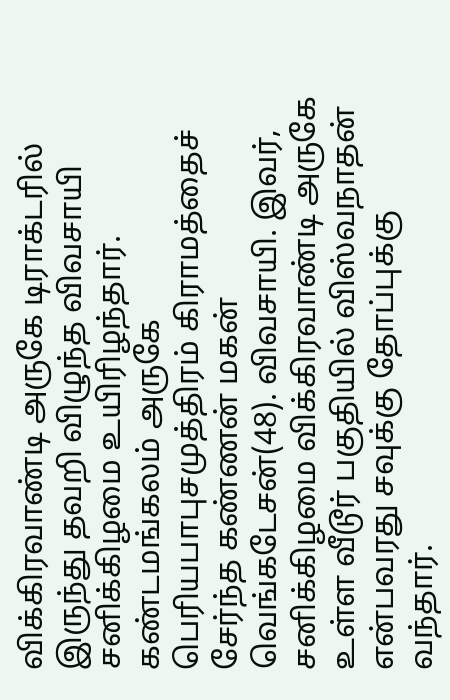விக்கிரவாண்டி அருகே டிராக்டரில் இருந்து தவறி விழுந்த விவசாயி சனிக்கிழமை உயிரிழந்தார்.
கண்டமங்கலம் அருகே பெரியபாபுசமுத்திரம் கிராமத்தைச் சேர்ந்த கண்ணன் மகன் வெங்கடேசன்(48). விவசாயி. இவர், சனிக்கிழமை விக்கிரவாண்டி அருகே உள்ள வீடூர் பகுதியில் விஸ்வநாதன் என்பவரது சவுக்கு தோப்புக்கு வந்தார்.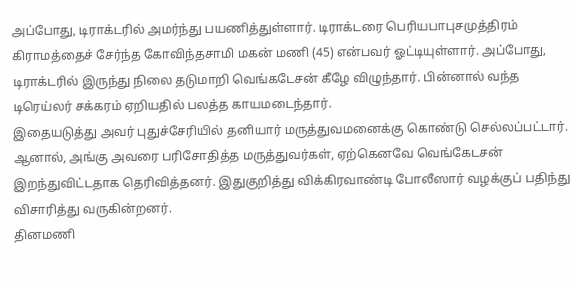அப்போது, டிராக்டரில் அமர்ந்து பயணித்துள்ளார். டிராக்டரை பெரியபாபுசமுத்திரம் கிராமத்தைச் சேர்ந்த கோவிந்தசாமி மகன் மணி (45) என்பவர் ஓட்டியுள்ளார். அப்போது, டிராக்டரில் இருந்து நிலை தடுமாறி வெங்கடேசன் கீழே விழுந்தார். பின்னால் வந்த டிரெய்லர் சக்கரம் ஏறியதில் பலத்த காயமடைந்தார்.
இதையடுத்து அவர் புதுச்சேரியில் தனியார் மருத்துவமனைக்கு கொண்டு செல்லப்பட்டார். ஆனால், அங்கு அவரை பரிசோதித்த மருத்துவர்கள், ஏற்கெனவே வெங்கேடசன் இறந்துவிட்டதாக தெரிவித்தனர். இதுகுறித்து விக்கிரவாண்டி போலீஸார் வழக்குப் பதிந்து விசாரித்து வருகின்றனர்.
தினமணி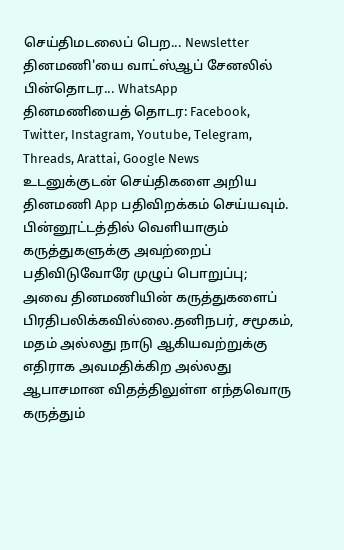செய்திமடலைப் பெற... Newsletter
தினமணி'யை வாட்ஸ்ஆப் சேனலில் பின்தொடர... WhatsApp
தினமணியைத் தொடர: Facebook, Twitter, Instagram, Youtube, Telegram, Threads, Arattai, Google News
உடனுக்குடன் செய்திகளை அறிய தினமணி App பதிவிறக்கம் செய்யவும்.
பின்னூட்டத்தில் வெளியாகும் கருத்துகளுக்கு அவற்றைப் பதிவிடுவோரே முழுப் பொறுப்பு; அவை தினமணியின் கருத்துகளைப் பிரதிபலிக்கவில்லை.தனிநபர், சமூகம், மதம் அல்லது நாடு ஆகியவற்றுக்கு எதிராக அவமதிக்கிற அல்லது ஆபாசமான விதத்திலுள்ள எந்தவொரு கருத்தும்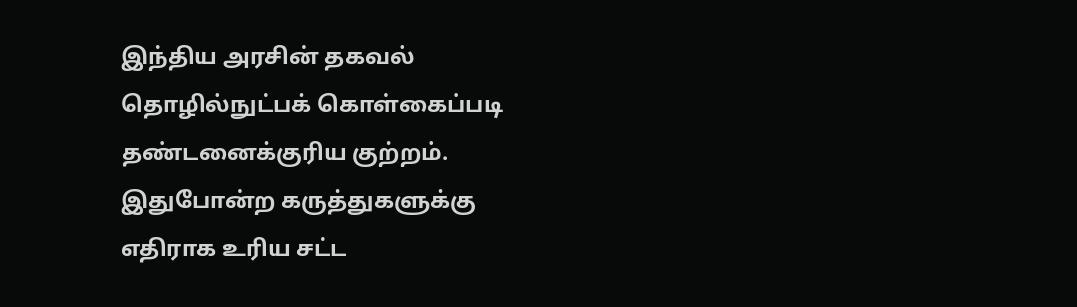இந்திய அரசின் தகவல் தொழில்நுட்பக் கொள்கைப்படி தண்டனைக்குரிய குற்றம். இதுபோன்ற கருத்துகளுக்கு எதிராக உரிய சட்ட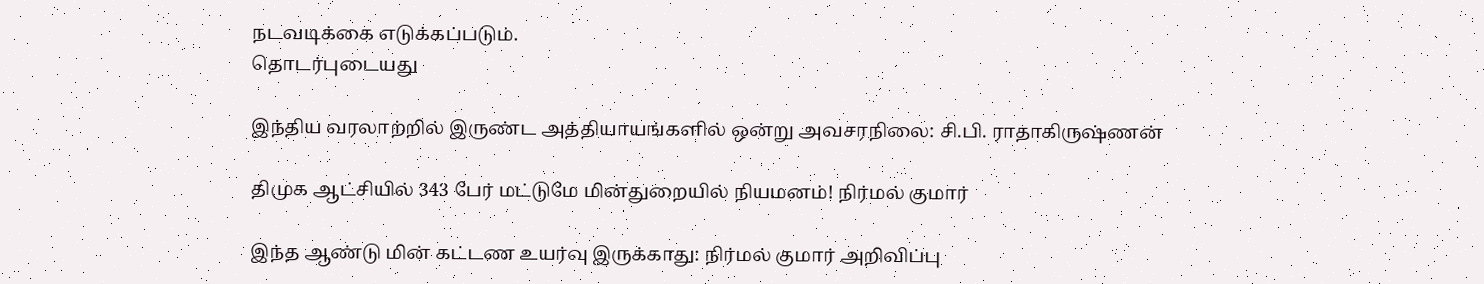நடவடிக்கை எடுக்கப்படும்.
தொடர்புடையது

இந்திய வரலாற்றில் இருண்ட அத்தியாயங்களில் ஒன்று அவசரநிலை: சி.பி. ராதாகிருஷ்ணன்

திமுக ஆட்சியில் 343 பேர் மட்டுமே மின்துறையில் நியமனம்! நிர்மல் குமார்

இந்த ஆண்டு மின் கட்டண உயர்வு இருக்காது: நிர்மல் குமார் அறிவிப்பு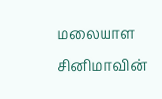மலையாள சினிமாவின்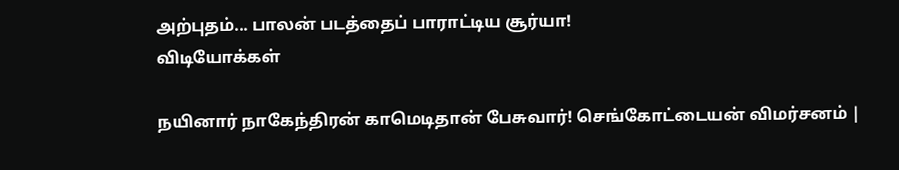அற்புதம்... பாலன் படத்தைப் பாராட்டிய சூர்யா!
விடியோக்கள்

நயினார் நாகேந்திரன் காமெடிதான் பேசுவார்! செங்கோட்டையன் விமர்சனம் |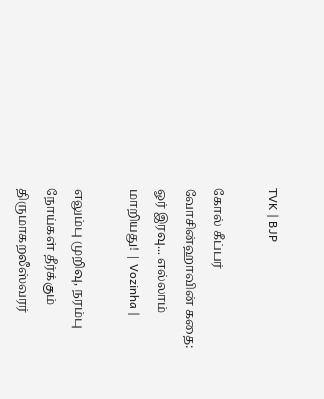TVK | BJP

கோல் கீப்பர் வோசின்ஹாவின் கதை: ஓர் இரவு... எல்லாம் மாறியது! | Vozinha |

எலும்பு முறிவு, நரம்பு நோய்கள் தீர்க்கும் திருமாகறலீஸ்வரர்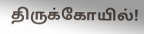திருக்கோயில்!